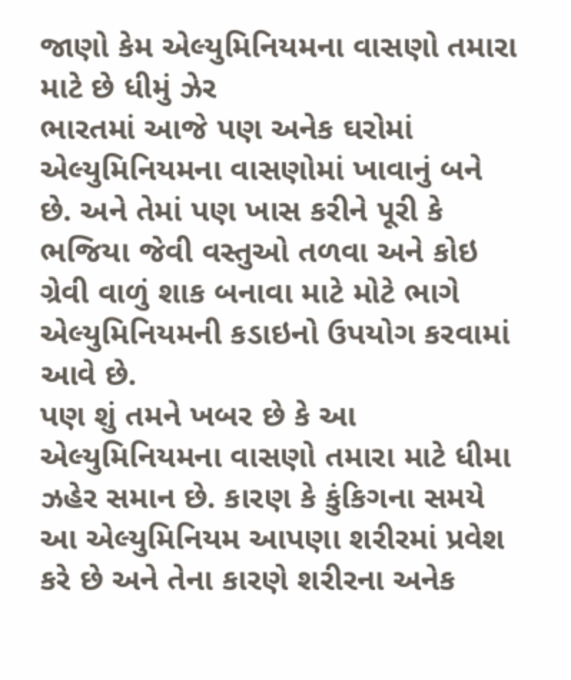જાણો કેમ એલ્યુમિનિયમના વાસણો તમારા માટે છે ધીમું ઝેર
ભારતમાં આજે પણ અનેક ઘરોમાં એલ્યુમિનિયમના વાસણોમાં ખાવાનું બને છે. અને તેમાં પણ ખાસ કરીને પૂરી કે ભજિયા જેવી વસ્તુઓ તળવા અને કોઇ ગ્રેવી વાળું શાક બનાવા માટે મોટે ભાગે એલ્યુમિનિયમની કડાઇનો ઉપયોગ કરવામાં આવે છે.
પણ શું તમને ખબર છે કે આ એલ્યુમિનિયમના વાસણો તમારા માટે ધીમા ઝહેર સમાન છે. કારણ કે કુંકિગના સમયે આ એલ્યુમિનિયમ આપણા શરીરમાં પ્રવેશ કરે છે અને તેના કારણે શરીરના અનેક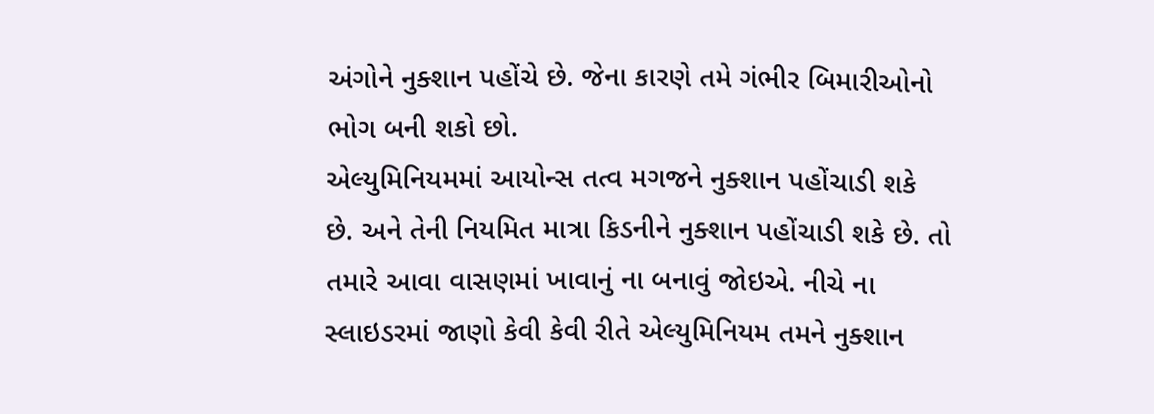અંગોને નુક્શાન પહોંચે છે. જેના કારણે તમે ગંભીર બિમારીઓનો ભોગ બની શકો છો.
એલ્યુમિનિયમમાં આયોન્સ તત્વ મગજને નુક્શાન પહોંચાડી શકે છે. અને તેની નિયમિત માત્રા કિડનીને નુક્શાન પહોંચાડી શકે છે. તો તમારે આવા વાસણમાં ખાવાનું ના બનાવું જોઇએ. નીચે ના સ્લાઇડરમાં જાણો કેવી કેવી રીતે એલ્યુમિનિયમ તમને નુક્શાન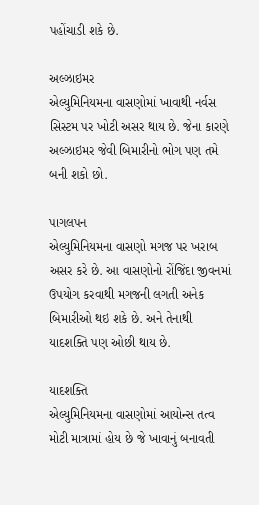પહોંચાડી શકે છે.

અલ્ઝાઇમર
એલ્યુમિનિયમના વાસણોમાં ખાવાથી નર્વસ સિસ્ટમ પર ખોટી અસર થાય છે. જેના કારણે અલ્ઝાઇમર જેવી બિમારીનો ભોગ પણ તમે બની શકો છો.

પાગલપન
એલ્યુમિનિયમના વાસણો મગજ પર ખરાબ અસર કરે છે. આ વાસણોનો રોંજિંદા જીવનમાં ઉપયોગ કરવાથી મગજની લગતી અનેક બિમારીઓ થઇ શકે છે. અને તેનાથી યાદશક્તિ પણ ઓછી થાય છે.

યાદશક્તિ
એલ્યુમિનિયમના વાસણોમાં આયોન્સ તત્વ મોટી માત્રામાં હોય છે જે ખાવાનું બનાવતી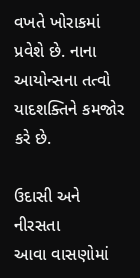વખતે ખોરાકમાં પ્રવેશે છે. નાના આયોન્સના તત્વો યાદશક્તિને કમજોર કરે છે.

ઉદાસી અને નીરસતા
આવા વાસણોમાં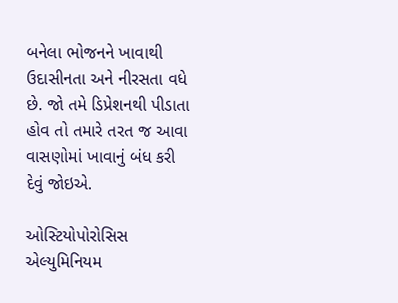બનેલા ભોજનને ખાવાથી ઉદાસીનતા અને નીરસતા વધે છે. જો તમે ડિપ્રેશનથી પીડાતા હોવ તો તમારે તરત જ આવા વાસણોમાં ખાવાનું બંધ કરી દેવું જોઇએ.

ઓસ્ટિયોપોરોસિસ
એલ્યુમિનિયમ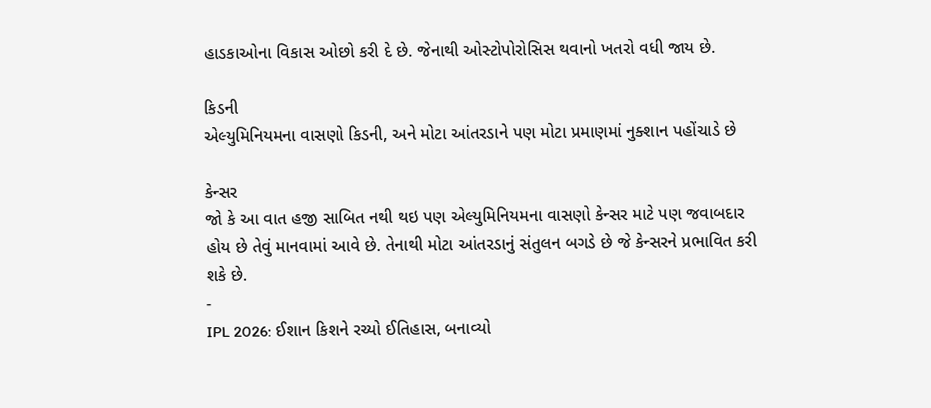હાડકાઓના વિકાસ ઓછો કરી દે છે. જેનાથી ઓસ્ટોપોરોસિસ થવાનો ખતરો વધી જાય છે.

કિડની
એલ્યુમિનિયમના વાસણો કિડની, અને મોટા આંતરડાને પણ મોટા પ્રમાણમાં નુક્શાન પહોંચાડે છે

કેન્સર
જો કે આ વાત હજી સાબિત નથી થઇ પણ એલ્યુમિનિયમના વાસણો કેન્સર માટે પણ જવાબદાર હોય છે તેવું માનવામાં આવે છે. તેનાથી મોટા આંતરડાનું સંતુલન બગડે છે જે કેન્સરને પ્રભાવિત કરી શકે છે.
-
IPL 2026: ઈશાન કિશને રચ્યો ઈતિહાસ, બનાવ્યો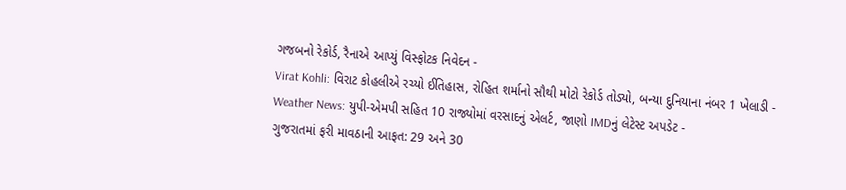ગજબનો રેકોર્ડ, રૈનાએ આપ્યું વિસ્ફોટક નિવેદન -
Virat Kohli: વિરાટ કોહલીએ રચ્યો ઈતિહાસ, રોહિત શર્માનો સૌથી મોટો રેકોર્ડ તોડ્યો, બન્યા દુનિયાના નંબર 1 ખેલાડી -
Weather News: યુપી-એમપી સહિત 10 રાજ્યોમાં વરસાદનું એલર્ટ, જાણો IMDનું લેટેસ્ટ અપડેટ -
ગુજરાતમાં ફરી માવઠાની આફત: 29 અને 30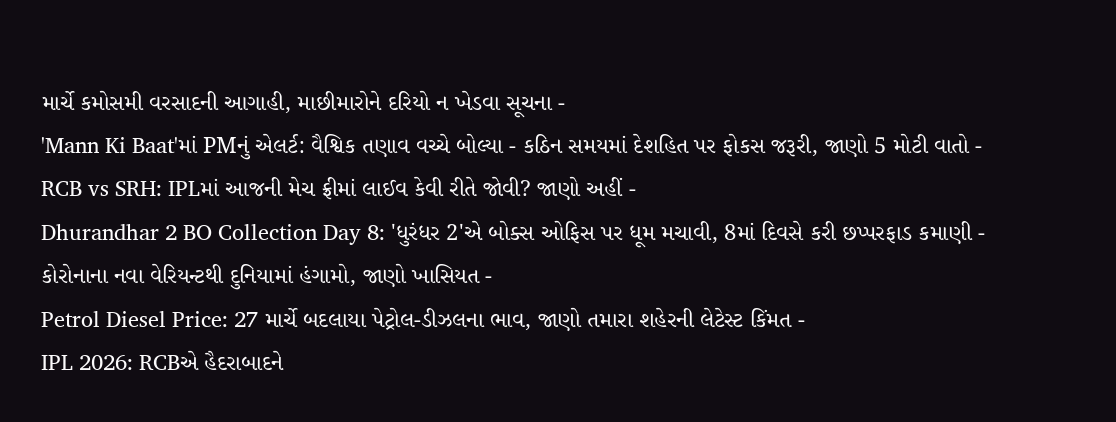માર્ચે કમોસમી વરસાદની આગાહી, માછીમારોને દરિયો ન ખેડવા સૂચના -
'Mann Ki Baat'માં PMનું એલર્ટ: વૈશ્વિક તણાવ વચ્ચે બોલ્યા - કઠિન સમયમાં દેશહિત પર ફોકસ જરૂરી, જાણો 5 મોટી વાતો -
RCB vs SRH: IPLમાં આજની મેચ ફ્રીમાં લાઈવ કેવી રીતે જોવી? જાણો અહીં -
Dhurandhar 2 BO Collection Day 8: 'ધુરંધર 2'એ બોક્સ ઓફિસ પર ધૂમ મચાવી, 8માં દિવસે કરી છપ્પરફાડ કમાણી -
કોરોનાના નવા વેરિયન્ટથી દુનિયામાં હંગામો, જાણો ખાસિયત -
Petrol Diesel Price: 27 માર્ચે બદલાયા પેટ્રોલ-ડીઝલના ભાવ, જાણો તમારા શહેરની લેટેસ્ટ કિંમત -
IPL 2026: RCBએ હૈદરાબાદને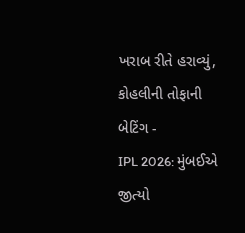ખરાબ રીતે હરાવ્યું, કોહલીની તોફાની બેટિંગ -
IPL 2026: મુંબઈએ જીત્યો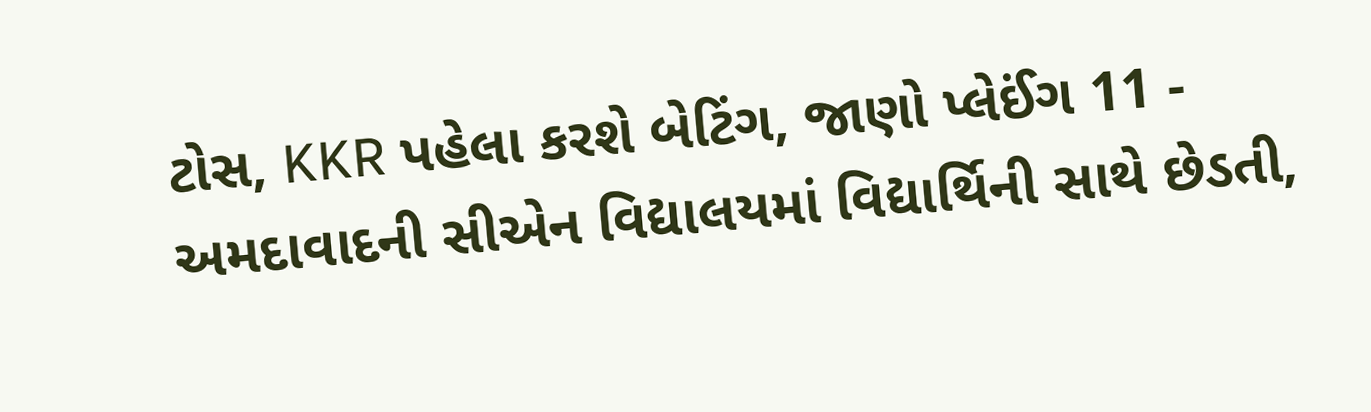ટોસ, KKR પહેલા કરશે બેટિંગ, જાણો પ્લેઈંગ 11 -
અમદાવાદની સીએન વિદ્યાલયમાં વિદ્યાર્થિની સાથે છેડતી,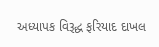અધ્યાપક વિરૂદ્ધ ફરિયાદ દાખલ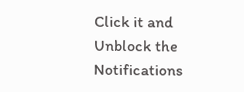Click it and Unblock the Notifications